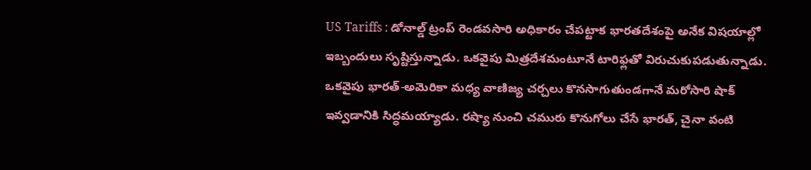US Tariffs : డోనాల్డ్ ట్రంప్ రెండవసారి అధికారం చేపట్టాక భారతదేశంపై అనేక విషయాల్లో ఇబ్బందులు సృష్టిస్తున్నాడు. ఒకవైపు మిత్రదేశమంటూనే టారిఫ్లతో విరుచుకుపడుతున్నాడు. ఒకవైపు భారత్-అమెరికా మధ్య వాణిజ్య చర్చలు కొనసాగుతుండగానే మరోసారి షాక్ ఇవ్వడానికి సిద్ధమయ్యాడు. రష్యా నుంచి చమురు కొనుగోలు చేసే భారత్, చైనా వంటి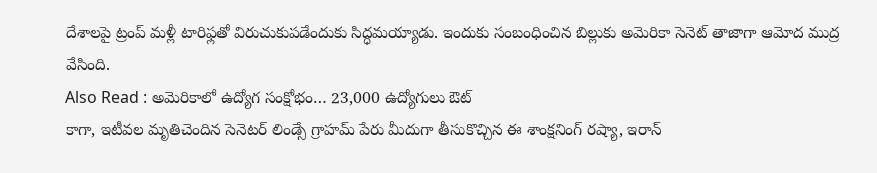దేశాలపై ట్రంప్ మళ్లీ టారిఫ్లతో విరుచుకుపడేందుకు సిద్ధమయ్యాడు. ఇందుకు సంబంధించిన బిల్లుకు అమెరికా సెనెట్ తాజాగా ఆమోద ముద్ర వేసింది.
Also Read : అమెరికాలో ఉద్యోగ సంక్షోభం… 23,000 ఉద్యోగులు ఔట్
కాగా, ఇటీవల మృతిచెందిన సెనెటర్ లిండ్సే గ్రాహమ్ పేరు మీదుగా తీసుకొచ్చిన ఈ శాంక్షనింగ్ రష్యా, ఇరాన్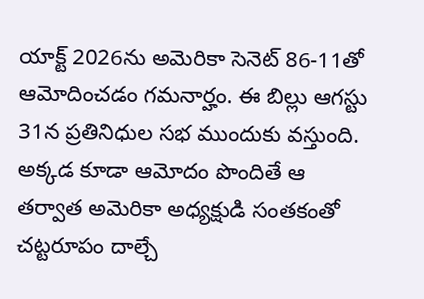యాక్ట్ 2026ను అమెరికా సెనెట్ 86-11తో ఆమోదించడం గమనార్హం. ఈ బిల్లు ఆగస్టు 31న ప్రతినిధుల సభ ముందుకు వస్తుంది. అక్కడ కూడా ఆమోదం పొందితే ఆ తర్వాత అమెరికా అధ్యక్షుడి సంతకంతో చట్టరూపం దాల్చే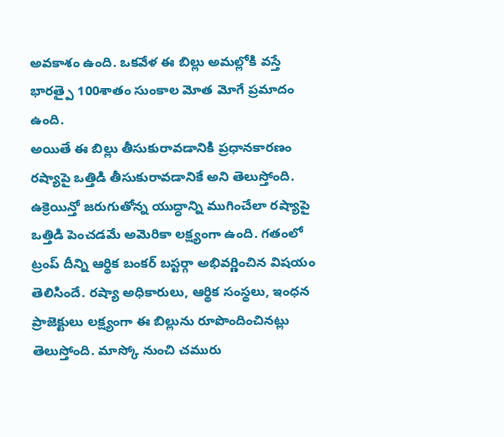అవకాశం ఉంది. ఒకవేళ ఈ బిల్లు అమల్లోకి వస్తే భారత్పై 100శాతం సుంకాల మోత మోగే ప్రమాదం ఉంది.
అయితే ఈ బిల్లు తీసుకురావడానికి ప్రధానకారణం రష్యాపై ఒత్తిడి తీసుకురావడానికే అని తెలుస్తోంది. ఉక్రెయిన్తో జరుగుతోన్న యుద్ధాన్ని ముగించేలా రష్యాపై ఒత్తిడి పెంచడమే అమెరికా లక్ష్యంగా ఉంది. గతంలో ట్రంప్ దీన్ని ఆర్థిక బంకర్ బస్టర్గా అభివర్ణించిన విషయం తెలిసిందే. రష్యా అధికారులు, ఆర్థిక సంస్థలు, ఇంధన ప్రాజెక్టులు లక్ష్యంగా ఈ బిల్లును రూపొందించినట్లు తెలుస్తోంది. మాస్కో నుంచి చమురు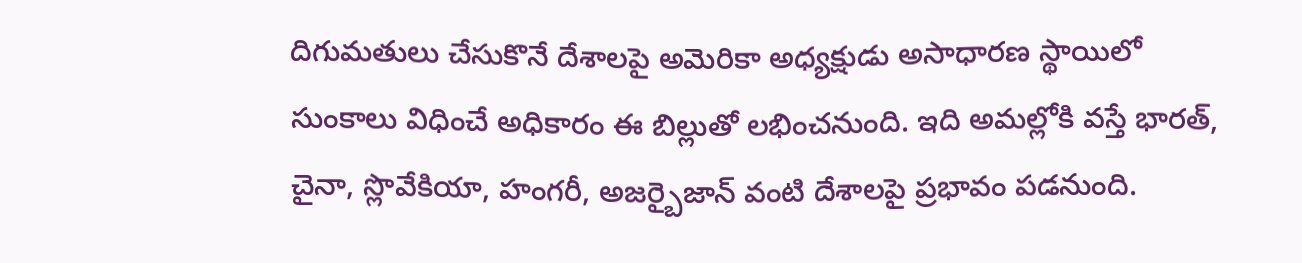దిగుమతులు చేసుకొనే దేశాలపై అమెరికా అధ్యక్షుడు అసాధారణ స్థాయిలో సుంకాలు విధించే అధికారం ఈ బిల్లుతో లభించనుంది. ఇది అమల్లోకి వస్తే భారత్, చైనా, స్లొవేకియా, హంగరీ, అజర్బైజాన్ వంటి దేశాలపై ప్రభావం పడనుంది.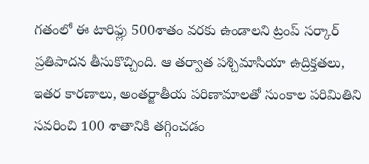గతంలో ఈ టారిఫ్లు 500శాతం వరకు ఉండాలని ట్రంప్ సర్కార్ ప్రతిపాదన తీసుకొచ్చింది. ఆ తర్వాత పశ్చిమాసియా ఉద్రిక్తతలు, ఇతర కారణాలు, అంతర్జాతీయ పరిణామాలతో సుంకాల పరిమితిని సవరించి 100 శాతానికి తగ్గించడం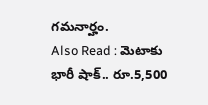గమనార్హం.
Also Read : మెటాకు భారీ షాక్.. రూ.5,500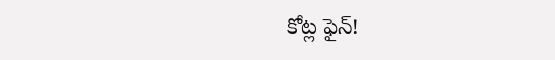కోట్ల ఫైన్!